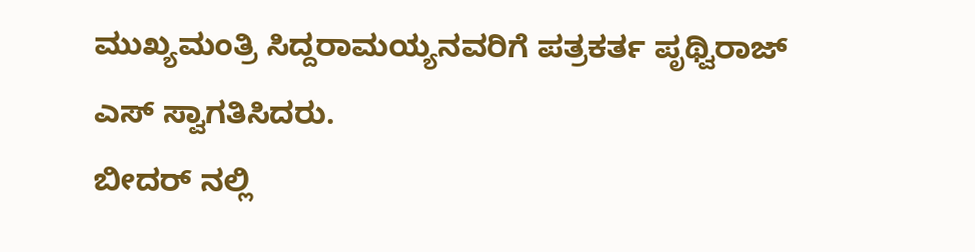ಮುಖ್ಯಮಂತ್ರಿ ಸಿದ್ದರಾಮಯ್ಯನವರಿಗೆ ಪತ್ರಕರ್ತ ಪೃಥ್ವಿರಾಜ್ ಎಸ್ ಸ್ವಾಗತಿಸಿದರು.
ಬೀದರ್ ನಲ್ಲಿ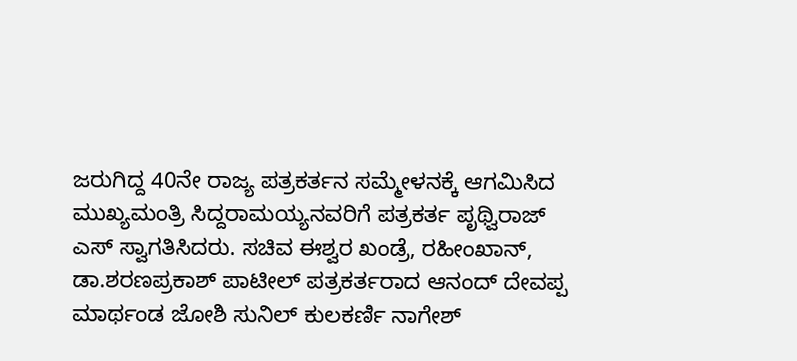ಜರುಗಿದ್ದ 40ನೇ ರಾಜ್ಯ ಪತ್ರಕರ್ತನ ಸಮ್ಮೇಳನಕ್ಕೆ ಆಗಮಿಸಿದ ಮುಖ್ಯಮಂತ್ರಿ ಸಿದ್ದರಾಮಯ್ಯನವರಿಗೆ ಪತ್ರಕರ್ತ ಪೃಥ್ವಿರಾಜ್ ಎಸ್ ಸ್ವಾಗತಿಸಿದರು. ಸಚಿವ ಈಶ್ವರ ಖಂಡ್ರೆ, ರಹೀಂಖಾನ್, ಡಾ.ಶರಣಪ್ರಕಾಶ್ ಪಾಟೀಲ್ ಪತ್ರಕರ್ತರಾದ ಆನಂದ್ ದೇವಪ್ಪ ಮಾರ್ಥಂಡ ಜೋಶಿ ಸುನಿಲ್ ಕುಲಕರ್ಣಿ ನಾಗೇಶ್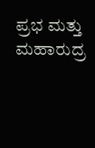ಪ್ರಭ ಮತ್ತು ಮಹಾರುದ್ರ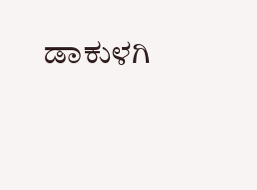ಡಾಕುಳಗಿ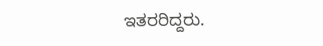ಇತರರಿದ್ದರು.